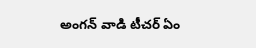అంగన్ వాడి టీచర్ ఏం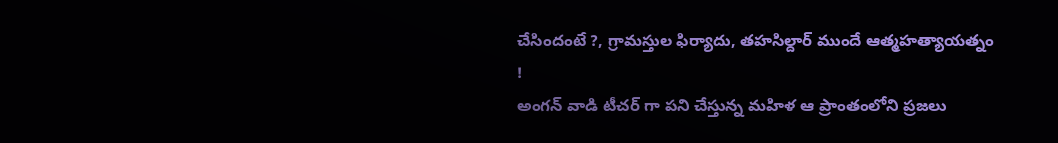చేసిందంటే ?, గ్రామస్తుల ఫిర్యాదు, తహసిల్దార్ ముందే ఆత్మహత్యాయత్నం !
అంగన్ వాడి టీచర్ గా పని చేస్తున్న మహిళ ఆ ప్రాంతంలోని ప్రజలు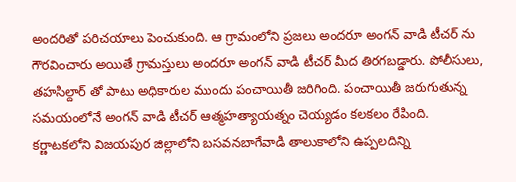అందరితో పరిచయాలు పెంచుకుంది. ఆ గ్రామంలోని ప్రజలు అందరూ అంగన్ వాడి టీచర్ ను గౌరవించారు అయితే గ్రామస్తులు అందరూ అంగన్ వాడి టీచర్ మీద తిరగబడ్డారు. పోలీసులు, తహసిల్దార్ తో పాటు అధికారుల ముందు పంచాయితీ జరిగింది. పంచాయితీ జరుగుతున్న సమయంలోనే అంగన్ వాడి టీచర్ ఆత్మహత్యాయత్నం చెయ్యడం కలకలం రేపింది.
కర్ణాటకలోని విజయపుర జిల్లాలోని బసవనబాగేవాడి తాలుకాలోని ఉప్పలదిన్ని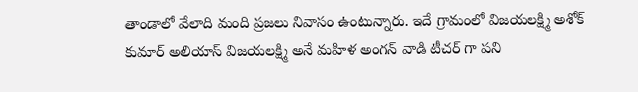తాండాలో వేలాది మంది ప్రజలు నివాసం ఉంటున్నారు. ఇదే గ్రామంలో విజయలక్ష్మి అశోక్ కుమార్ అలియాస్ విజయలక్ష్మి అనే మహిళ అంగన్ వాడి టీచర్ గా పని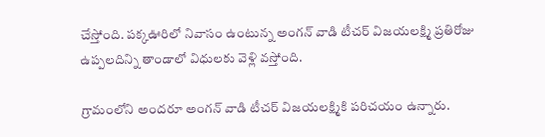చేస్తోంది. పక్కఊరిలో నివాసం ఉంటున్న అంగన్ వాడి టీచర్ విజయలక్ష్మి ప్రతిరోజు ఉప్పలదిన్ని తాండాలో విధులకు వెళ్లి వస్తోంది.

గ్రామంలోని అందరూ అంగన్ వాడి టీచర్ విజయలక్ష్మికి పరిచయం ఉన్నారు.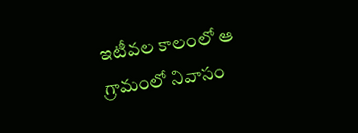ఇటీవల కాలంలో ఆ గ్రామంలో నివాసం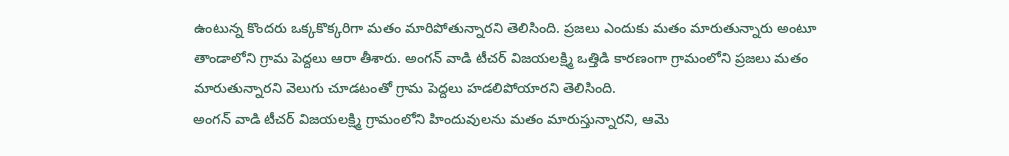ఉంటున్న కొందరు ఒక్కకొక్కరిగా మతం మారిపోతున్నారని తెలిసింది. ప్రజలు ఎందుకు మతం మారుతున్నారు అంటూ తాండాలోని గ్రామ పెద్దలు ఆరా తీశారు. అంగన్ వాడి టీచర్ విజయలక్ష్మి ఒత్తిడి కారణంగా గ్రామంలోని ప్రజలు మతం మారుతున్నారని వెలుగు చూడటంతో గ్రామ పెద్దలు హడలిపోయారని తెలిసింది.
అంగన్ వాడి టీచర్ విజయలక్ష్మి గ్రామంలోని హిందువులను మతం మారుస్తున్నారని, ఆమె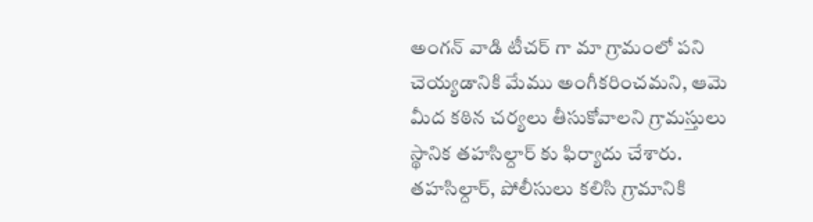అంగన్ వాడి టీచర్ గా మా గ్రామంలో పని చెయ్యడానికి మేము అంగీకరించమని, ఆమె మీద కఠిన చర్యలు తీసుకోవాలని గ్రామస్తులు స్థానిక తహసిల్దార్ కు ఫిర్యాదు చేశారు. తహసిల్దార్, పోలీసులు కలిసి గ్రామానికి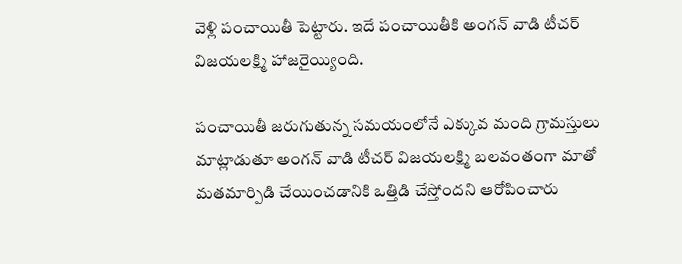వెళ్లి పంచాయితీ పెట్టారు. ఇదే పంచాయితీకి అంగన్ వాడి టీచర్ విజయలక్ష్మి హాజరైయ్యింది.

పంచాయితీ జరుగుతున్న సమయంలోనే ఎక్కువ మంది గ్రామస్తులు మాట్లాడుతూ అంగన్ వాడి టీచర్ విజయలక్ష్మి బలవంతంగా మాతో మతమార్పిడి చేయించడానికి ఒత్తిడి చేస్తోందని ఆరోపించారు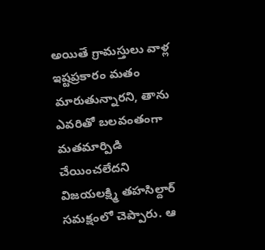అయితే గ్రామస్తులు వాళ్ల ఇష్టప్రకారం మతం మారుతున్నారని, తాను ఎవరితో బలవంతంగా మతమార్పిడి చేయించలేదని విజయలక్ష్మి తహసిల్దార్ సమక్షంలో చెప్పారు. ఆ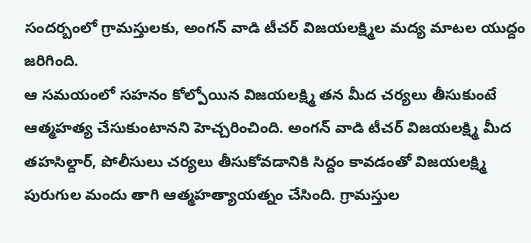సందర్బంలో గ్రామస్తులకు, అంగన్ వాడి టీచర్ విజయలక్ష్మిల మద్య మాటల యుద్దం జరిగింది.
ఆ సమయంలో సహనం కోల్పోయిన విజయలక్ష్మి తన మీద చర్యలు తీసుకుంటే ఆత్మహత్య చేసుకుంటానని హెచ్చరించింది. అంగన్ వాడి టీచర్ విజయలక్ష్మి మీద తహసిల్దార్, పోలీసులు చర్యలు తీసుకోవడానికి సిద్దం కావడంతో విజయలక్ష్మి పురుగుల మందు తాగి ఆత్మహత్యాయత్నం చేసింది. గ్రామస్తుల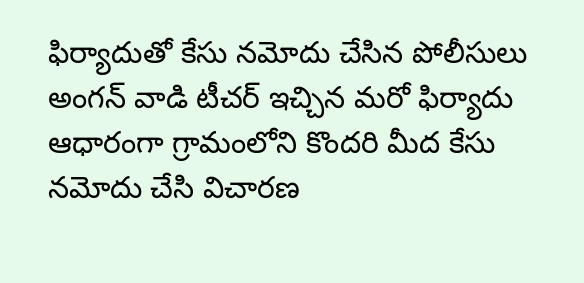ఫిర్యాదుతో కేసు నమోదు చేసిన పోలీసులు అంగన్ వాడి టీచర్ ఇచ్చిన మరో ఫిర్యాదు ఆధారంగా గ్రామంలోని కొందరి మీద కేసు నమోదు చేసి విచారణ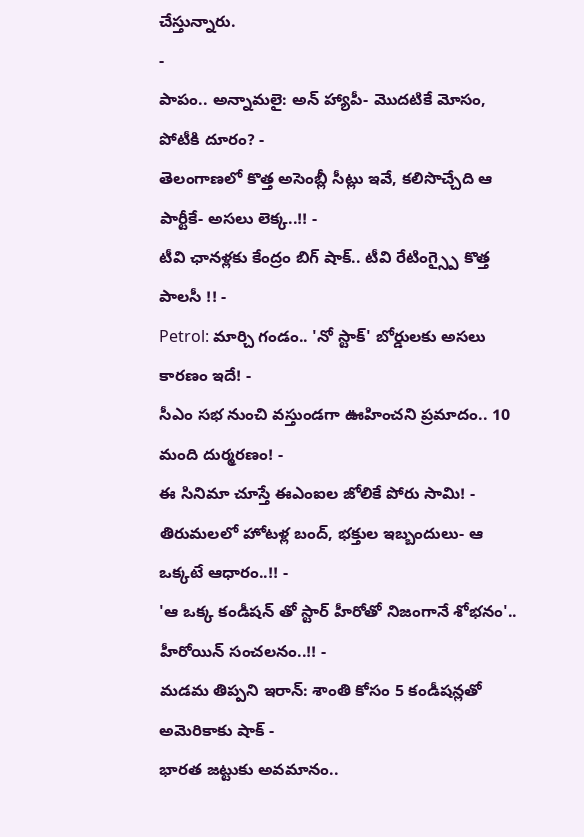చేస్తున్నారు.
-
పాపం.. అన్నామలై: అన్ హ్యాపీ- మొదటికే మోసం, పోటీకి దూరం? -
తెలంగాణలో కొత్త అసెంబ్లీ సీట్లు ఇవే, కలిసొచ్చేది ఆ పార్టీకే- అసలు లెక్క..!! -
టీవి ఛానళ్లకు కేంద్రం బిగ్ షాక్.. టీవి రేటింగ్స్పై కొత్త పాలసీ !! -
Petrol: మార్చి గండం.. 'నో స్టాక్' బోర్డులకు అసలు కారణం ఇదే! -
సీఎం సభ నుంచి వస్తుండగా ఊహించని ప్రమాదం.. 10 మంది దుర్మరణం! -
ఈ సినిమా చూస్తే ఈఎంఐల జోలికే పోరు సామి! -
తిరుమలలో హోటళ్ల బంద్, భక్తుల ఇబ్బందులు- ఆ ఒక్కటే ఆధారం..!! -
'ఆ ఒక్క కండీషన్ తో స్టార్ హీరోతో నిజంగానే శోభనం'.. హీరోయిన్ సంచలనం..!! -
మడమ తిప్పని ఇరాన్: శాంతి కోసం 5 కండీషన్లతో అమెరికాకు షాక్ -
భారత జట్టుకు అవమానం..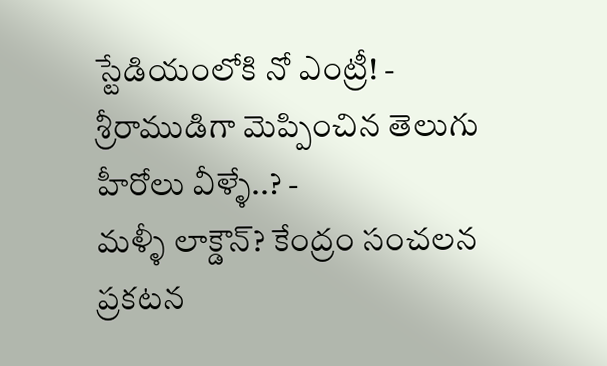స్టేడియంలోకి నో ఎంట్రీ! -
శ్రీరాముడిగా మెప్పించిన తెలుగు హీరోలు వీళ్ళే..? -
మళ్ళీ లాక్డౌన్? కేంద్రం సంచలన ప్రకటన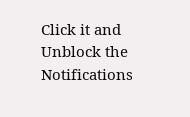Click it and Unblock the Notifications